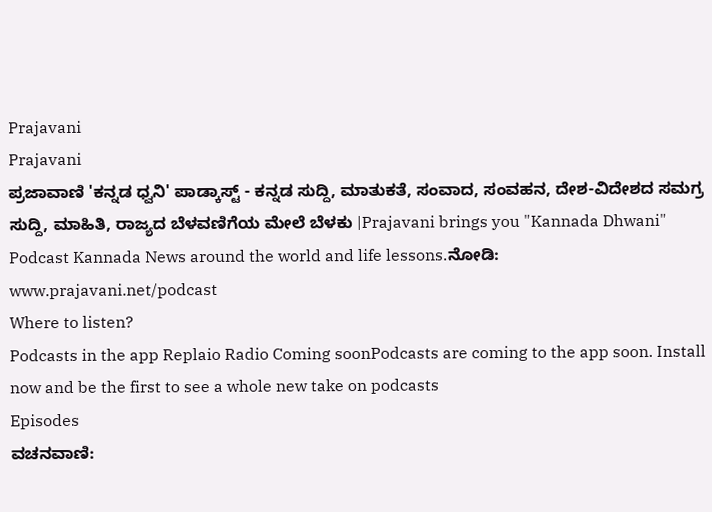Prajavani
Prajavani
ಪ್ರಜಾವಾಣಿ 'ಕನ್ನಡ ಧ್ವನಿ' ಪಾಡ್ಕಾಸ್ಟ್ - ಕನ್ನಡ ಸುದ್ದಿ, ಮಾತುಕತೆ, ಸಂವಾದ, ಸಂವಹನ, ದೇಶ-ವಿದೇಶದ ಸಮಗ್ರ ಸುದ್ದಿ, ಮಾಹಿತಿ, ರಾಜ್ಯದ ಬೆಳವಣಿಗೆಯ ಮೇಲೆ ಬೆಳಕು |Prajavani brings you "Kannada Dhwani" Podcast Kannada News around the world and life lessons.ನೋಡಿ: www.prajavani.net/podcast
Where to listen?
Podcasts in the app Replaio Radio Coming soonPodcasts are coming to the app soon. Install now and be the first to see a whole new take on podcasts
Episodes
ವಚನವಾಣಿ: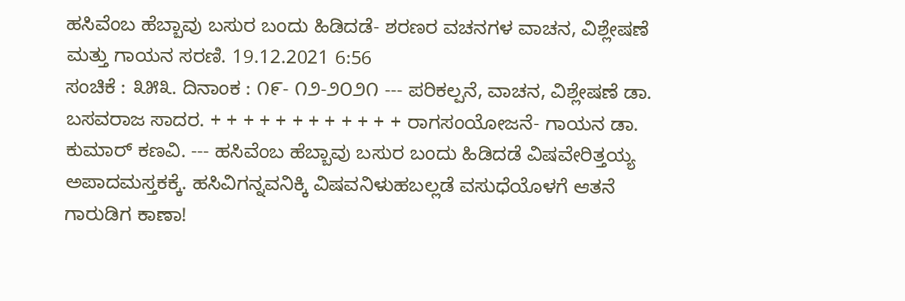ಹಸಿವೆಂಬ ಹೆಬ್ಬಾವು ಬಸುರ ಬಂದು ಹಿಡಿದಡೆ- ಶರಣರ ವಚನಗಳ ವಾಚನ, ವಿಶ್ಲೇಷಣೆ ಮತ್ತು ಗಾಯನ ಸರಣಿ. 19.12.2021 6:56
ಸಂಚಿಕೆ : ೩೫೩. ದಿನಾಂಕ : ೧೯- ೧೨-೨೦೨೧ --- ಪರಿಕಲ್ಪನೆ, ವಾಚನ, ವಿಶ್ಲೇಷಣೆ ಡಾ. ಬಸವರಾಜ ಸಾದರ. + + + + + + + + + + + + ರಾಗಸಂಯೋಜನೆ- ಗಾಯನ ಡಾ. ಕುಮಾರ್ ಕಣವಿ. --- ಹಸಿವೆಂಬ ಹೆಬ್ಬಾವು ಬಸುರ ಬಂದು ಹಿಡಿದಡೆ ವಿಷವೇರಿತ್ತಯ್ಯ ಅಪಾದಮಸ್ತಕಕ್ಕೆ. ಹಸಿವಿಗನ್ನವನಿಕ್ಕಿ ವಿಷವನಿಳುಹಬಲ್ಲಡೆ ವಸುಧೆಯೊಳಗೆ ಆತನೆ ಗಾರುಡಿಗ ಕಾಣಾ!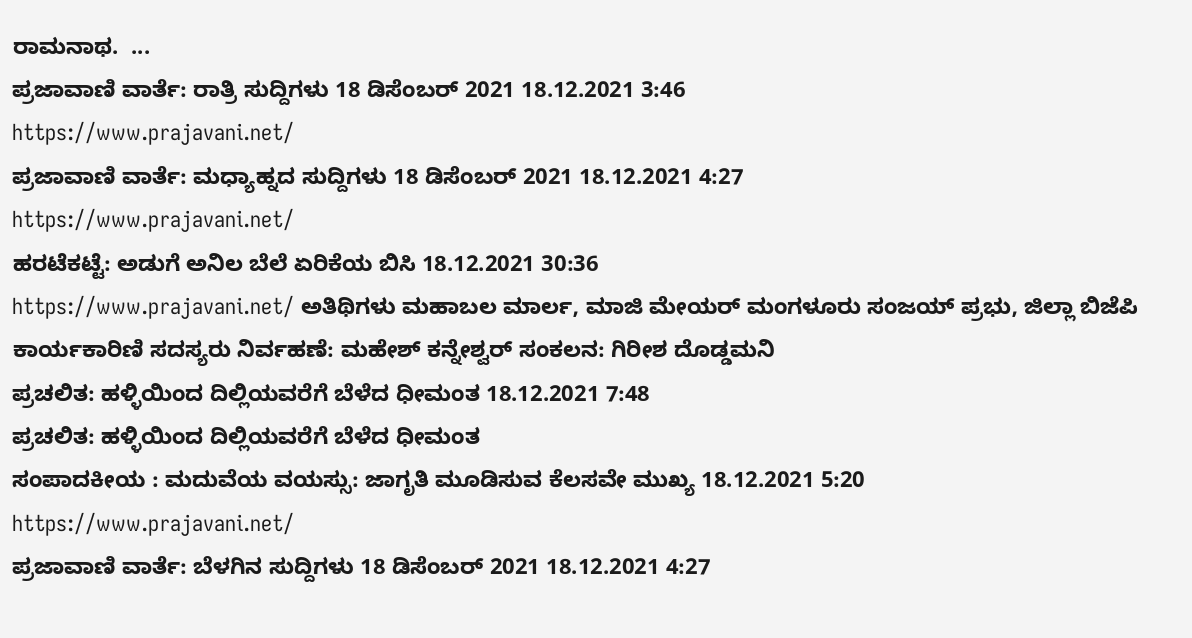ರಾಮನಾಥ.  ...
ಪ್ರಜಾವಾಣಿ ವಾರ್ತೆ: ರಾತ್ರಿ ಸುದ್ದಿಗಳು 18 ಡಿಸೆಂಬರ್ 2021 18.12.2021 3:46
https://www.prajavani.net/
ಪ್ರಜಾವಾಣಿ ವಾರ್ತೆ: ಮಧ್ಯಾಹ್ನದ ಸುದ್ದಿಗಳು 18 ಡಿಸೆಂಬರ್ 2021 18.12.2021 4:27
https://www.prajavani.net/
ಹರಟೆಕಟ್ಟೆ: ಅಡುಗೆ ಅನಿಲ ಬೆಲೆ ಏರಿಕೆಯ ಬಿಸಿ 18.12.2021 30:36
https://www.prajavani.net/ ಅತಿಥಿಗಳು ಮಹಾಬಲ ಮಾರ್ಲ, ಮಾಜಿ ಮೇಯರ್ ಮಂಗಳೂರು ಸಂಜಯ್ ಪ್ರಭು, ಜಿಲ್ಲಾ ಬಿಜೆಪಿ ಕಾರ್ಯಕಾರಿಣಿ ಸದಸ್ಯರು ನಿರ್ವಹಣೆ: ಮಹೇಶ್ ಕನ್ನೇಶ್ವರ್ ಸಂಕಲನ: ಗಿರೀಶ ದೊಡ್ಡಮನಿ
ಪ್ರಚಲಿತ: ಹಳ್ಳಿಯಿಂದ ದಿಲ್ಲಿಯವರೆಗೆ ಬೆಳೆದ ಧೀಮಂತ 18.12.2021 7:48
ಪ್ರಚಲಿತ: ಹಳ್ಳಿಯಿಂದ ದಿಲ್ಲಿಯವರೆಗೆ ಬೆಳೆದ ಧೀಮಂತ
ಸಂಪಾದಕೀಯ : ಮದುವೆಯ ವಯಸ್ಸು: ಜಾಗೃತಿ ಮೂಡಿಸುವ ಕೆಲಸವೇ ಮುಖ್ಯ 18.12.2021 5:20
https://www.prajavani.net/
ಪ್ರಜಾವಾಣಿ ವಾರ್ತೆ: ಬೆಳಗಿನ ಸುದ್ದಿಗಳು 18 ಡಿಸೆಂಬರ್ 2021 18.12.2021 4:27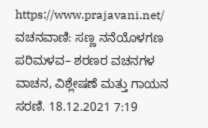https://www.prajavani.net/
ವಚನವಾಣಿ: ಸಣ್ಣ ನನೆಯೊಳಗಣ ಪರಿಮಳವ– ಶರಣರ ವಚನಗಳ ವಾಚನ, ವಿಶ್ಲೇಷಣೆ ಮತ್ತು ಗಾಯನ ಸರಣಿ. 18.12.2021 7:19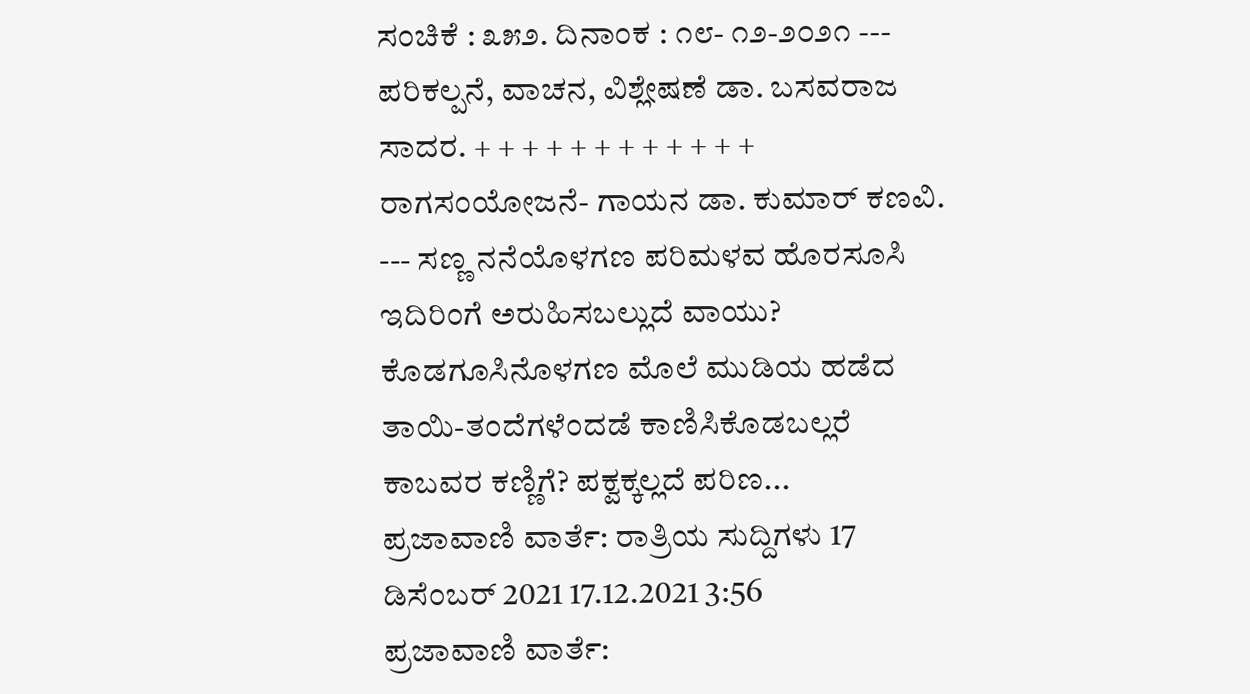ಸಂಚಿಕೆ : ೩೫೨. ದಿನಾಂಕ : ೧೮- ೧೨-೨೦೨೧ --- ಪರಿಕಲ್ಪನೆ, ವಾಚನ, ವಿಶ್ಲೇಷಣೆ ಡಾ. ಬಸವರಾಜ ಸಾದರ. + + + + + + + + + + + + ರಾಗಸಂಯೋಜನೆ- ಗಾಯನ ಡಾ. ಕುಮಾರ್ ಕಣವಿ. --- ಸಣ್ಣ ನನೆಯೊಳಗಣ ಪರಿಮಳವ ಹೊರಸೂಸಿ ಇದಿರಿಂಗೆ ಅರುಹಿಸಬಲ್ಲುದೆ ವಾಯು? ಕೊಡಗೂಸಿನೊಳಗಣ ಮೊಲೆ ಮುಡಿಯ ಹಡೆದ ತಾಯಿ-ತಂದೆಗಳೆಂದಡೆ ಕಾಣಿಸಿಕೊಡಬಲ್ಲರೆ ಕಾಬವರ ಕಣ್ಣಿಗೆ? ಪಕ್ವಕ್ಕಲ್ಲದೆ ಪರಿಣ...
ಪ್ರಜಾವಾಣಿ ವಾರ್ತೆ: ರಾತ್ರಿಯ ಸುದ್ದಿಗಳು 17 ಡಿಸೆಂಬರ್ 2021 17.12.2021 3:56
ಪ್ರಜಾವಾಣಿ ವಾರ್ತೆ: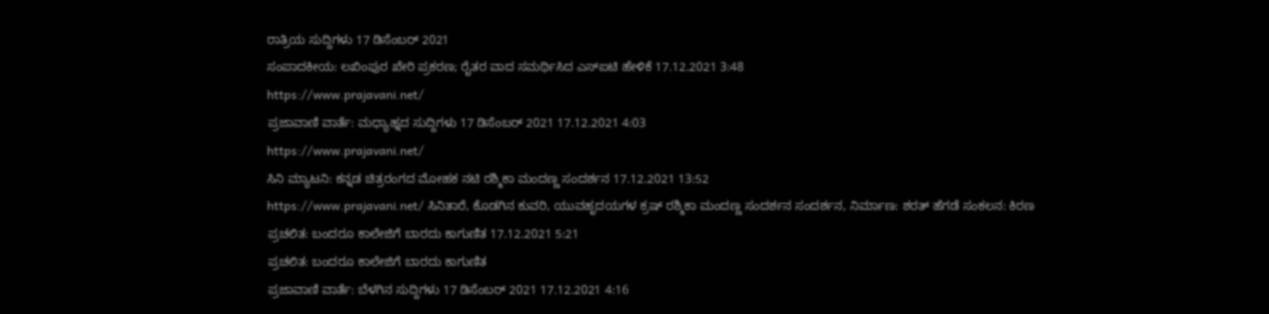ರಾತ್ರಿಯ ಸುದ್ದಿಗಳು 17 ಡಿಸೆಂಬರ್ 2021
ಸಂಪಾದಕೀಯ: ಲಖಿಂಪುರ ಖೇರಿ ಪ್ರಕರಣ; ರೈತರ ವಾದ ಸಮರ್ಥಿಸಿದ ಎಸ್ಐಟಿ ಹೇಳಿಕೆ 17.12.2021 3:48
https://www.prajavani.net/
ಪ್ರಜಾವಾಣಿ ವಾರ್ತೆ: ಮಧ್ಯಾಹ್ನದ ಸುದ್ದಿಗಳು 17 ಡಿಸೆಂಬರ್ 2021 17.12.2021 4:03
https://www.prajavani.net/
ಸಿನಿ ಮ್ಯಾಟನಿ: ಕನ್ನಡ ಚಿತ್ರರಂಗದ ಮೋಹಕ ನಟಿ ರಶ್ಮಿಕಾ ಮಂದಣ್ಣ ಸಂದರ್ಶನ 17.12.2021 13:52
https://www.prajavani.net/ ಸಿನಿತಾರೆ, ಕೊಡಗಿನ ಕುವರಿ, ಯುವಹೃದಯಗಳ ಕ್ರಷ್ ರಶ್ಮಿಕಾ ಮಂದಣ್ಣ ಸಂದರ್ಶನ ಸಂದರ್ಶನ, ನಿರ್ಮಾಣ: ಶರತ್ ಹೆಗಡೆ ಸಂಕಲನ: ಕಿರಣ
ಪ್ರಚಲಿತ: ಬಂದರೂ ಕಾಲೇಜಿಗೆ ಬಾರದು ಕಾಗುಣಿತ 17.12.2021 5:21
ಪ್ರಚಲಿತ: ಬಂದರೂ ಕಾಲೇಜಿಗೆ ಬಾರದು ಕಾಗುಣಿತ
ಪ್ರಜಾವಾಣಿ ವಾರ್ತೆ: ಬೆಳಗಿನ ಸುದ್ದಿಗಳು 17 ಡಿಸೆಂಬರ್ 2021 17.12.2021 4:16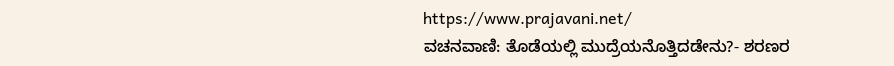https://www.prajavani.net/
ವಚನವಾಣಿ: ತೊಡೆಯಲ್ಲಿ ಮುದ್ರೆಯನೊತ್ತಿದಡೇನು?- ಶರಣರ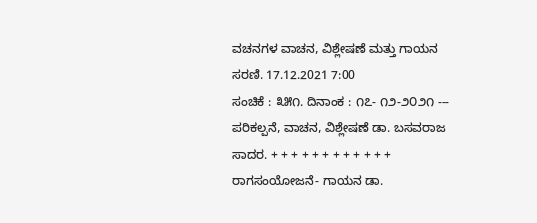ವಚನಗಳ ವಾಚನ, ವಿಶ್ಲೇಷಣೆ ಮತ್ತು ಗಾಯನ ಸರಣಿ. 17.12.2021 7:00
ಸಂಚಿಕೆ : ೩೫೧. ದಿನಾಂಕ : ೧೭- ೧೨-೨೦೨೧ --- ಪರಿಕಲ್ಪನೆ, ವಾಚನ, ವಿಶ್ಲೇಷಣೆ ಡಾ. ಬಸವರಾಜ ಸಾದರ. + + + + + + + + + + + + ರಾಗಸಂಯೋಜನೆ- ಗಾಯನ ಡಾ.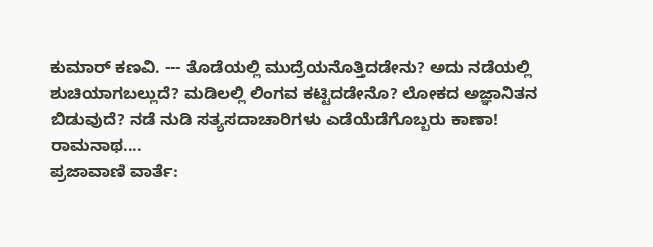ಕುಮಾರ್ ಕಣವಿ. --- ತೊಡೆಯಲ್ಲಿ ಮುದ್ರೆಯನೊತ್ತಿದಡೇನು? ಅದು ನಡೆಯಲ್ಲಿ ಶುಚಿಯಾಗಬಲ್ಲುದೆ? ಮಡಿಲಲ್ಲಿ ಲಿಂಗವ ಕಟ್ಟಿದಡೇನೊ? ಲೋಕದ ಅಜ್ಞಾನಿತನ ಬಿಡುವುದೆ? ನಡೆ ನುಡಿ ಸತ್ಯಸದಾಚಾರಿಗಳು ಎಡೆಯೆಡೆಗೊಬ್ಬರು ಕಾಣಾ! ರಾಮನಾಥ....
ಪ್ರಜಾವಾಣಿ ವಾರ್ತೆ: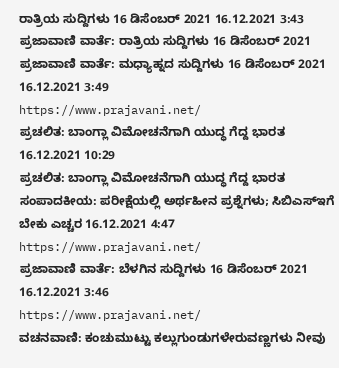ರಾತ್ರಿಯ ಸುದ್ದಿಗಳು 16 ಡಿಸೆಂಬರ್ 2021 16.12.2021 3:43
ಪ್ರಜಾವಾಣಿ ವಾರ್ತೆ: ರಾತ್ರಿಯ ಸುದ್ದಿಗಳು 16 ಡಿಸೆಂಬರ್ 2021
ಪ್ರಜಾವಾಣಿ ವಾರ್ತೆ: ಮಧ್ಯಾಹ್ನದ ಸುದ್ದಿಗಳು 16 ಡಿಸೆಂಬರ್ 2021 16.12.2021 3:49
https://www.prajavani.net/
ಪ್ರಚಲಿತ: ಬಾಂಗ್ಲಾ ವಿಮೋಚನೆಗಾಗಿ ಯುದ್ಧ ಗೆದ್ದ ಭಾರತ 16.12.2021 10:29
ಪ್ರಚಲಿತ: ಬಾಂಗ್ಲಾ ವಿಮೋಚನೆಗಾಗಿ ಯುದ್ಧ ಗೆದ್ದ ಭಾರತ
ಸಂಪಾದಕೀಯ: ಪರೀಕ್ಷೆಯಲ್ಲಿ ಅರ್ಥಹೀನ ಪ್ರಶ್ನೆಗಳು; ಸಿಬಿಎಸ್ಇಗೆ ಬೇಕು ಎಚ್ಚರ 16.12.2021 4:47
https://www.prajavani.net/
ಪ್ರಜಾವಾಣಿ ವಾರ್ತೆ: ಬೆಳಗಿನ ಸುದ್ದಿಗಳು 16 ಡಿಸೆಂಬರ್ 2021 16.12.2021 3:46
https://www.prajavani.net/
ವಚನವಾಣಿ: ಕಂಚುಮುಟ್ಟು ಕಲ್ಲುಗುಂಡುಗಳೇರುವಣ್ಣಗಳು ನೀವು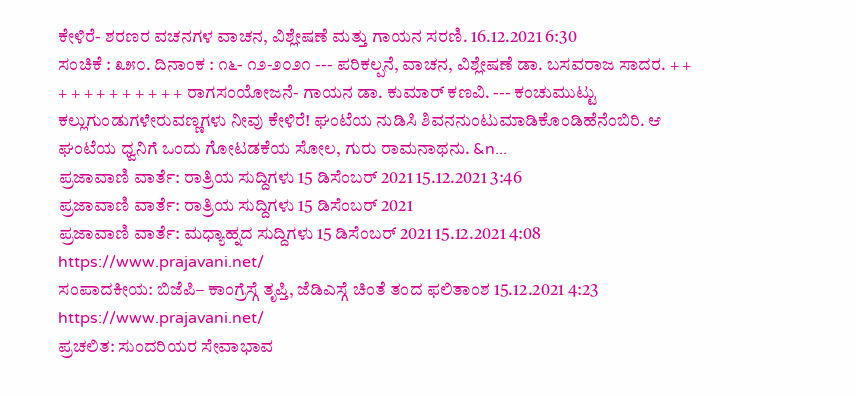ಕೇಳಿರೆ- ಶರಣರ ವಚನಗಳ ವಾಚನ, ವಿಶ್ಲೇಷಣೆ ಮತ್ತು ಗಾಯನ ಸರಣಿ. 16.12.2021 6:30
ಸಂಚಿಕೆ : ೩೫೦. ದಿನಾಂಕ : ೧೬- ೧೨-೨೦೨೧ --- ಪರಿಕಲ್ಪನೆ, ವಾಚನ, ವಿಶ್ಲೇಷಣೆ ಡಾ. ಬಸವರಾಜ ಸಾದರ. + + + + + + + + + + + + ರಾಗಸಂಯೋಜನೆ- ಗಾಯನ ಡಾ. ಕುಮಾರ್ ಕಣವಿ. --- ಕಂಚುಮುಟ್ಟು ಕಲ್ಲುಗುಂಡುಗಳೇರುವಣ್ಣಗಳು ನೀವು ಕೇಳಿರೆ! ಘಂಟೆಯ ನುಡಿಸಿ ಶಿವನನುಂಟುಮಾಡಿಕೊಂಡಿಹೆನೆಂಬಿರಿ. ಆ ಘಂಟೆಯ ಧ್ವನಿಗೆ ಒಂದು ಗೋಟಡಕೆಯ ಸೋಲ, ಗುರು ರಾಮನಾಥನು. &n...
ಪ್ರಜಾವಾಣಿ ವಾರ್ತೆ: ರಾತ್ರಿಯ ಸುದ್ದಿಗಳು 15 ಡಿಸೆಂಬರ್ 2021 15.12.2021 3:46
ಪ್ರಜಾವಾಣಿ ವಾರ್ತೆ: ರಾತ್ರಿಯ ಸುದ್ದಿಗಳು 15 ಡಿಸೆಂಬರ್ 2021
ಪ್ರಜಾವಾಣಿ ವಾರ್ತೆ: ಮಧ್ಯಾಹ್ನದ ಸುದ್ದಿಗಳು 15 ಡಿಸೆಂಬರ್ 2021 15.12.2021 4:08
https://www.prajavani.net/
ಸಂಪಾದಕೀಯ: ಬಿಜೆಪಿ– ಕಾಂಗ್ರೆಸ್ಗೆ ತೃಪ್ತಿ, ಜೆಡಿಎಸ್ಗೆ ಚಿಂತೆ ತಂದ ಫಲಿತಾಂಶ 15.12.2021 4:23
https://www.prajavani.net/
ಪ್ರಚಲಿತ: ಸುಂದರಿಯರ ಸೇವಾಭಾವ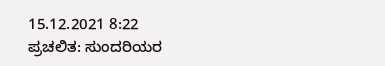15.12.2021 8:22
ಪ್ರಚಲಿತ: ಸುಂದರಿಯರ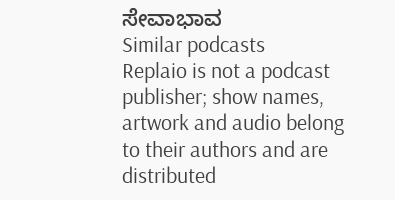ಸೇವಾಭಾವ
Similar podcasts
Replaio is not a podcast publisher; show names, artwork and audio belong to their authors and are distributed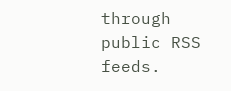through public RSS feeds.